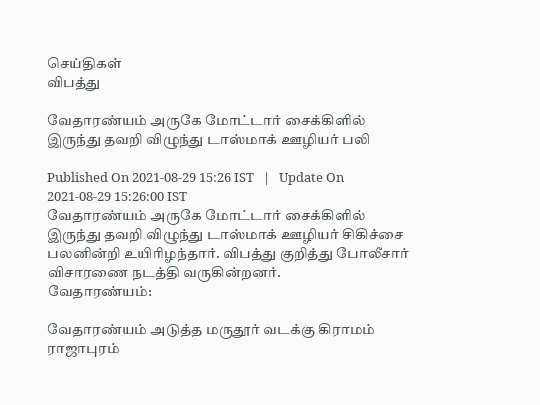செய்திகள்
விபத்து

வேதாரண்யம் அருகே மோட்டார் சைக்கிளில் இருந்து தவறி விழுந்து டாஸ்மாக் ஊழியர் பலி

Published On 2021-08-29 15:26 IST   |   Update On 2021-08-29 15:26:00 IST
வேதாரண்யம் அருகே மோட்டார் சைக்கிளில் இருந்து தவறி விழுந்து டாஸ்மாக் ஊழியர் சிகிச்சை பலனின்றி உயிரிழந்தார். விபத்து குறித்து போலீசார் விசாரணை நடத்தி வருகின்றனர்.
வேதாரண்யம்:

வேதாரண்யம் அடுத்த மருதூர் வடக்கு கிராமம் ராஜாபுரம்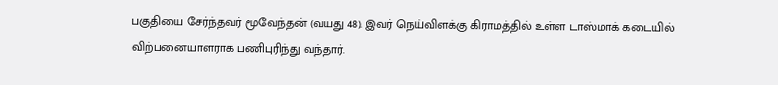பகுதியை சேர்ந்தவர் மூவேந்தன் (வயது 48). இவர் நெய்விளக்கு கிராமத்தில் உள்ள டாஸ்மாக் கடையில் விற்பனையாளராக பணிபுரிந்து வந்தார்.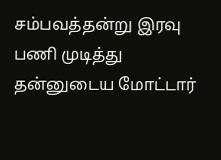சம்பவத்தன்று இரவு பணி முடித்து தன்னுடைய மோட்டார்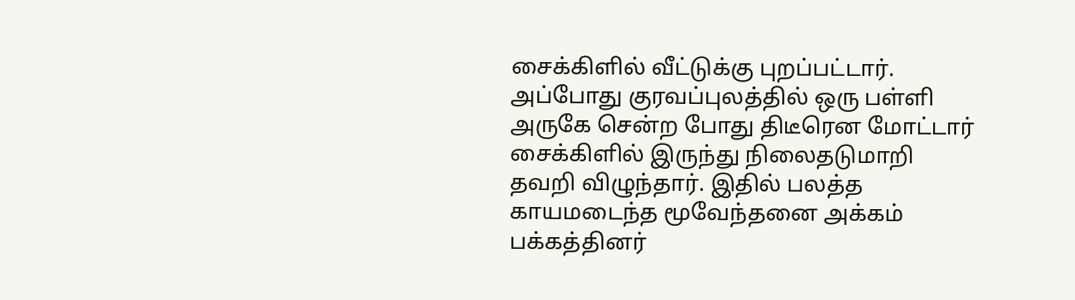சைக்கிளில் வீட்டுக்கு புறப்பட்டார். அப்போது குரவப்புலத்தில் ஒரு பள்ளி அருகே சென்ற போது திடீரென மோட்டார் சைக்கிளில் இருந்து நிலைதடுமாறி தவறி விழுந்தார். இதில் பலத்த காயமடைந்த மூவேந்தனை அக்கம் பக்கத்தினர்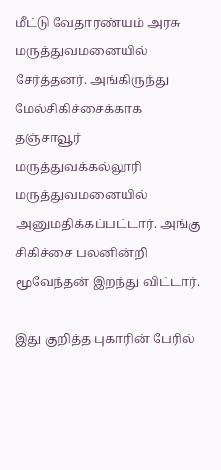மீட்டு வேதாரண்யம் அரசு மருத்துவமனையில் சேர்த்தனர். அங்கிருந்து மேல்சிகிச்சைக்காக தஞ்சாவூர் மருத்துவக்கல்லூரி மருத்துவமனையில் அனுமதிக்கப்பட்டார். அங்கு சிகிச்சை பலனின்றி மூவேந்தன் இறந்து விட்டார்.

இது குறித்த புகாரின் பேரில்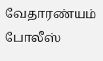வேதாரண்யம் போலீஸ்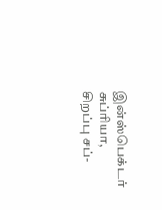இன்ஸ்பெக்டர் சுப்ரியா, சிறப்பு சப்-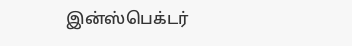இன்ஸ்பெக்டர்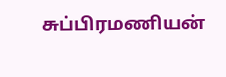சுப்பிரமணியன்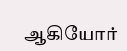ஆகியோர்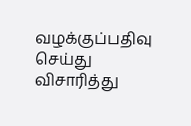வழக்குப்பதிவு செய்து விசாரித்து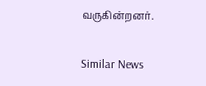வருகின்றனர்.

Similar News